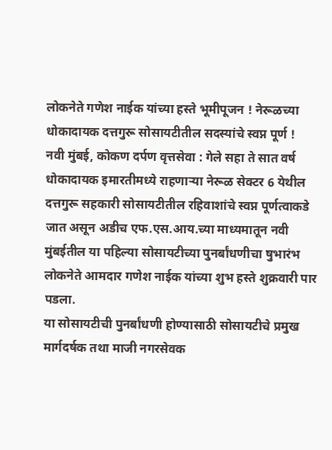लोकनेते गणेश नाईक यांच्या हस्ते भूमीपूजन ! नेरूळच्या धोकादायक दत्तगुरू सोसायटीतील सदस्यांचे स्वप्न पूर्ण !
नवी मुंबई, कोकण दर्पण वृत्तसेवा : गेले सहा ते सात वर्ष धोकादायक इमारतीमध्ये राहणाऱ्या नेरूळ सेक्टर 6 येथील दत्तगुरू सहकारी सोसायटीतील रहिवाशांचे स्वप्न पूर्णत्वाकडे जात असून अडीच एफ.एस.आय.च्या माध्यमातून नवी मुंबईतील या पहिल्या सोसायटीच्या पुनर्बांधणीचा षुभारंभ लोकनेते आमदार गणेश नाईक यांच्या शुभ हस्ते शुक्रवारी पार पडला.
या सोसायटीची पुनर्बांधणी होण्यासाठी सोसायटीचे प्रमुख मार्गदर्षक तथा माजी नगरसेवक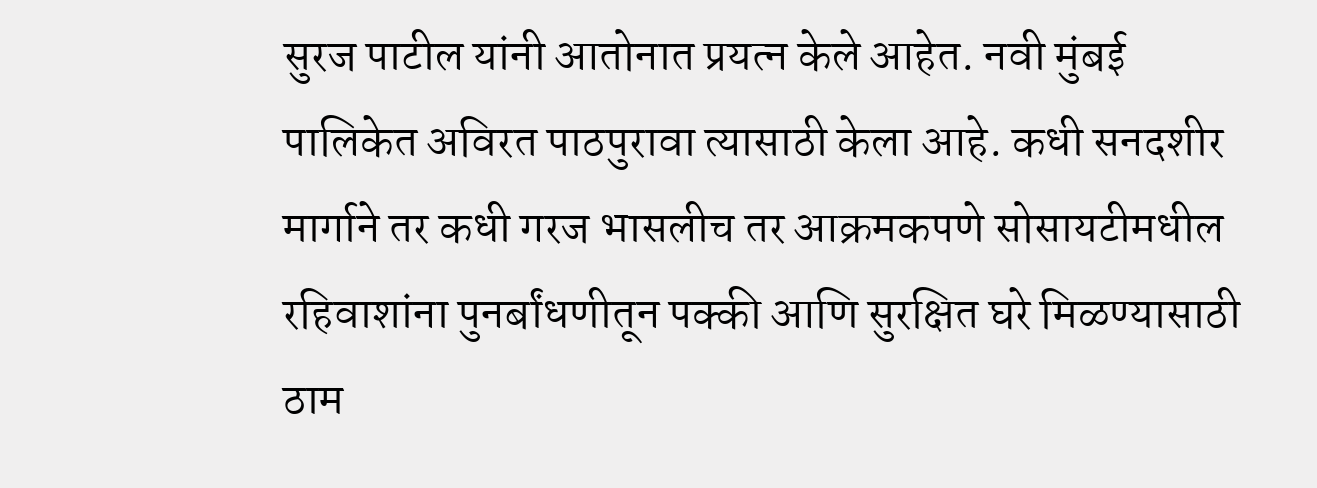सुरज पाटील यांनी आतोनात प्रयत्न केले आहेत. नवी मुंबई पालिकेत अविरत पाठपुरावा त्यासाठी केला आहे. कधी सनदशीर मार्गाने तर कधी गरज भासलीच तर आक्रमकपणे सोसायटीमधील रहिवाशांना पुनर्बांधणीतून पक्की आणि सुरक्षित घरे मिळण्यासाठी ठाम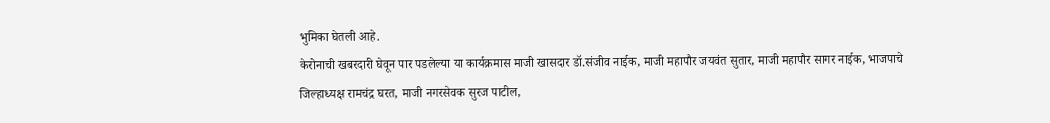भुमिका घेतली आहे.
केरोनाची खबरदारी घेवून पार पडलेल्या या कार्यक्रमास माजी खासदार डॉ.संजीव नाईक, माजी महापौर जयवंत सुतार, माजी महापौर सागर नाईक, भाजपाचे जिल्हाध्यक्ष रामचंद्र घरत, माजी नगरसेवक सुरज पाटील,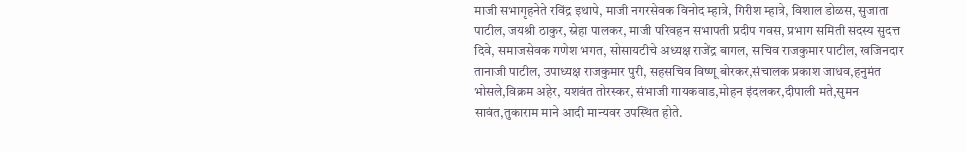माजी सभागृहनेते रविंद्र इथापे, माजी नगरसेवक विनोद म्हात्रे, गिरीश म्हात्रे, विशाल डोळस, सुजाता पाटील, जयश्री ठाकुर, स्नेहा पालकर, माजी परिवहन सभापती प्रदीप गवस, प्रभाग समिती सदस्य सुदत्त दिवे, समाजसेवक गणेश भगत, सोसायटीचे अध्यक्ष राजेंद्र बागल, सचिव राजकुमार पाटील, खजिनदार तानाजी पाटील, उपाध्यक्ष राजकुमार पुरी, सहसचिव विष्णू बोरकर,संचालक प्रकाश जाधव,हनुमंत भोसले,विक्रम अहेर, यशवंत तोरस्कर, संभाजी गायकवाड,मोहन इंदलकर,दीपाली मते,सुमन सावंत,तुकाराम माने आदी मान्यवर उपस्थित होते.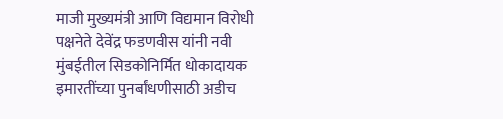माजी मुख्यमंत्री आणि विद्यमान विरोधी पक्षनेते देवेंद्र फडणवीस यांनी नवी मुंबईतील सिडकोनिर्मित धोकादायक इमारतींच्या पुनर्बांधणीसाठी अडीच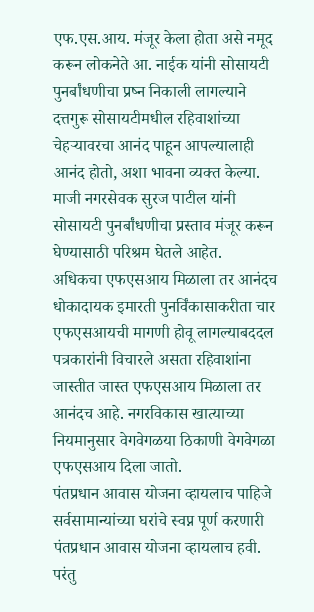एफ.एस.आय. मंजूर केला होता असे नमूद करून लोकनेते आ. नाईक यांनी सोसायटी पुनर्बांधणीचा प्रष्न निकाली लागल्याने दत्तगुरू सोसायटीमधील रहिवाशांच्या चेहऱ्यावरचा आनंद पाहून आपल्यालाही आनंद होतो, अशा भावना व्यक्त केल्या. माजी नगरसेवक सुरज पाटील यांनी सोसायटी पुनर्बांधणीचा प्रस्ताव मंजूर करून घेण्यासाठी परिश्रम घेतले आहेत.
अधिकचा एफएसआय मिळाला तर आनंदच
धोकादायक इमारती पुनर्विंकासाकरीता चार एफएसआयची मागणी होवू लागल्याबददल पत्रकारांनी विचारले असता रहिवाशांना जास्तीत जास्त एफएसआय मिळाला तर आनंदच आहे. नगरविकास खात्याच्या नियमानुसार वेगवेगळया ठिकाणी वेगवेगळा एफएसआय दिला जातो.
पंतप्रधान आवास योजना व्हायलाच पाहिजे
सर्वसामान्यांच्या घरांचे स्वप्न पूर्ण करणारी पंतप्रधान आवास योजना व्हायलाच हवी. परंतु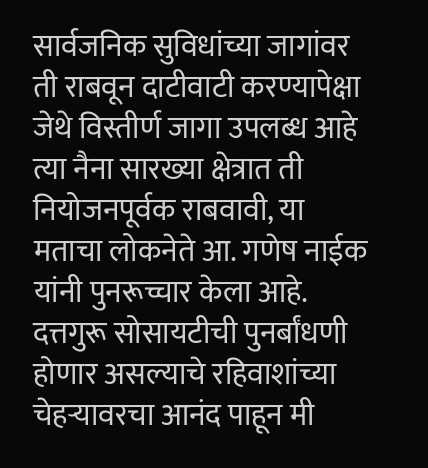सार्वजनिक सुविधांच्या जागांवर ती राबवून दाटीवाटी करण्यापेक्षा जेथे विस्तीर्ण जागा उपलब्ध आहे त्या नैना सारख्या क्षेत्रात ती नियोजनपूर्वक राबवावी, या मताचा लोकनेते आ. गणेष नाईक यांनी पुनरूच्चार केला आहे.
दत्तगुरू सोसायटीची पुनर्बांधणी होणार असल्याचे रहिवाशांच्या चेहऱ्यावरचा आनंद पाहून मी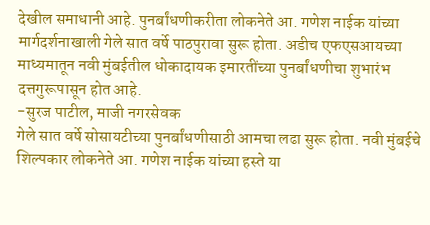देखील समाधानी आहे. पुनर्बांधणीकरीता लोकनेते आ. गणेश नाईक यांच्या मार्गदर्शनाखाली गेले सात वर्षे पाठपुरावा सुरू होता. अडीच एफएसआयच्या माध्यमातून नवी मुंबईतील धोकादायक इमारतींच्या पुनर्बांधणीचा शुभारंभ दत्तगुरूपासून होत आहे.
-सुरज पाटील, माजी नगरसेवक
गेले सात वर्षे सोसायटीच्या पुनर्बांधणीसाठी आमचा लढा सुरू होता. नवी मुंबईचे शिल्पकार लोकनेते आ. गणेश नाईक यांच्या हस्ते या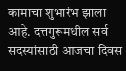कामाचा शुभारंभ झाला आहे. दत्तगुरूमधील सर्व सदस्यांसाठी आजचा दिवस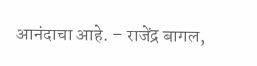आनंदाचा आहे. – राजेंद्र बागल,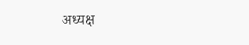अध्यक्ष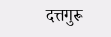दत्तगुरू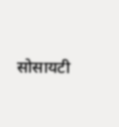सोसायटी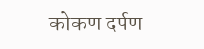कोकण दर्पण